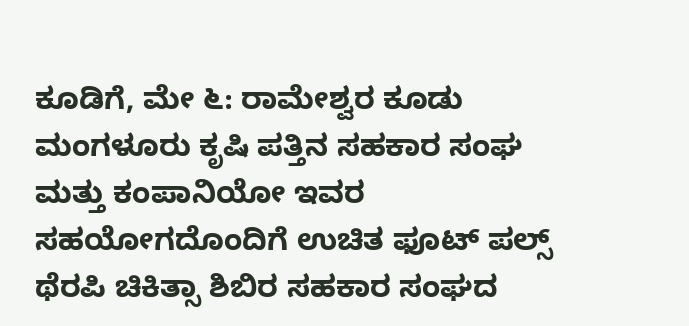ಕೂಡಿಗೆ, ಮೇ ೬: ರಾಮೇಶ್ವರ ಕೂಡು ಮಂಗಳೂರು ಕೃಷಿ ಪತ್ತಿನ ಸಹಕಾರ ಸಂಘ ಮತ್ತು ಕಂಪಾನಿಯೋ ಇವರ ಸಹಯೋಗದೊಂದಿಗೆ ಉಚಿತ ಫೂಟ್ ಪಲ್ಸ್ ಥೆರಪಿ ಚಿಕಿತ್ಸಾ ಶಿಬಿರ ಸಹಕಾರ ಸಂಘದ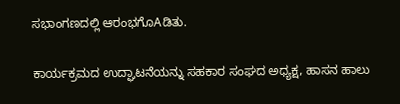ಸಭಾಂಗಣದಲ್ಲಿ ಆರಂಭಗೊAಡಿತು.

ಕಾರ್ಯಕ್ರಮದ ಉದ್ಘಾಟನೆಯನ್ನು ಸಹಕಾರ ಸಂಘದ ಅಧ್ಯಕ್ಷ, ಹಾಸನ ಹಾಲು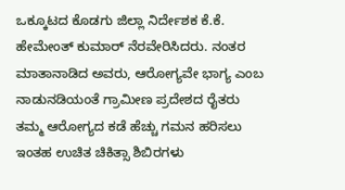ಒಕ್ಕೂಟದ ಕೊಡಗು ಜಿಲ್ಲಾ ನಿರ್ದೇಶಕ ಕೆ.ಕೆ. ಹೇಮೇಂತ್ ಕುಮಾರ್ ನೆರವೇರಿಸಿದರು. ನಂತರ ಮಾತಾನಾಡಿದ ಅವರು, ಆರೋಗ್ಯವೇ ಭಾಗ್ಯ ಎಂಬ ನಾಡುನಡಿಯಂತೆ ಗ್ರಾಮೀಣ ಪ್ರದೇಶದ ರೈತರು ತಮ್ಮ ಆರೋಗ್ಯದ ಕಡೆ ಹೆಚ್ಚು ಗಮನ ಹರಿಸಲು ಇಂತಹ ಉಚಿತ ಚಿಕಿತ್ಸಾ ಶಿಬಿರಗಳು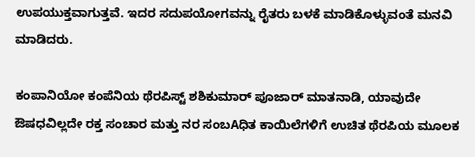ಉಪಯುಕ್ತವಾಗುತ್ತವೆ. ಇದರ ಸದುಪಯೋಗವನ್ನು ರೈತರು ಬಳಕೆ ಮಾಡಿಕೊಳ್ಳುವಂತೆ ಮನವಿ ಮಾಡಿದರು.

ಕಂಪಾನಿಯೋ ಕಂಪೆನಿಯ ಥೆರಪಿಸ್ಟ್ ಶಶಿಕುಮಾರ್ ಪೂಜಾರ್ ಮಾತನಾಡಿ, ಯಾವುದೇ ಔಷಧವಿಲ್ಲದೇ ರಕ್ತ ಸಂಚಾರ ಮತ್ತು ನರ ಸಂಬAಧಿತ ಕಾಯಿಲೆಗಳಿಗೆ ಉಚಿತ ಥೆರಪಿಯ ಮೂಲಕ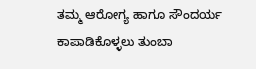ತಮ್ಮ ಆರೋಗ್ಯ ಹಾಗೂ ಸೌಂದರ್ಯ ಕಾಪಾಡಿಕೊಳ್ಳಲು ತುಂಬಾ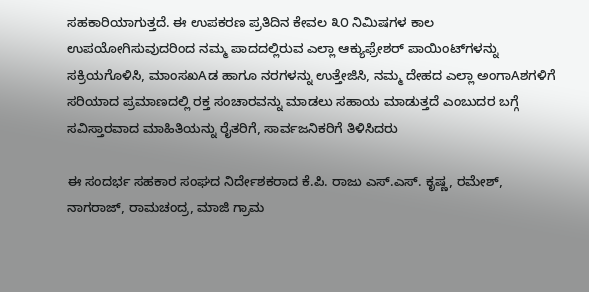ಸಹಕಾರಿಯಾಗುತ್ತದೆ. ಈ ಉಪಕರಣ ಪ್ರತಿದಿನ ಕೇವಲ ೩೦ ನಿಮಿಷಗಳ ಕಾಲ ಉಪಯೋಗಿಸುವುದರಿಂದ ನಮ್ಮ ಪಾದದಲ್ಲಿರುವ ಎಲ್ಲಾ ಆಕ್ಯುಫ್ರೇಶರ್ ಪಾಯಿಂಟ್‌ಗಳನ್ನು ಸಕ್ರಿಯಗೊಳಿಸಿ, ಮಾಂಸಖAಡ ಹಾಗೂ ನರಗಳನ್ನು ಉತ್ತೇಜಿಸಿ, ನಮ್ಮ ದೇಹದ ಎಲ್ಲಾ ಅಂಗಾAಶಗಳಿಗೆ ಸರಿಯಾದ ಪ್ರಮಾಣದಲ್ಲಿ ರಕ್ತ ಸಂಚಾರವನ್ನು ಮಾಡಲು ಸಹಾಯ ಮಾಡುತ್ತದೆ ಎಂಬುದರ ಬಗ್ಗೆ ಸವಿಸ್ತಾರವಾದ ಮಾಹಿತಿಯನ್ನು ರೈತರಿಗೆ, ಸಾರ್ವಜನಿಕರಿಗೆ ತಿಳಿಸಿದರು

ಈ ಸಂದರ್ಭ ಸಹಕಾರ ಸಂಘದ ನಿರ್ದೇಶಕರಾದ ಕೆ.ಪಿ. ರಾಜು ಎಸ್.ಎಸ್. ಕೃಷ್ಣ, ರಮೇಶ್, ನಾಗರಾಜ್, ರಾಮಚಂದ್ರ, ಮಾಜಿ ಗ್ರಾಮ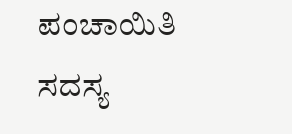ಪಂಚಾಯಿತಿ ಸದಸ್ಯ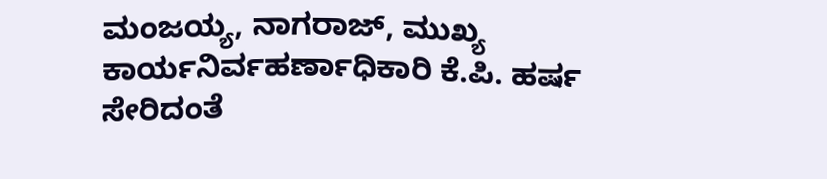ಮಂಜಯ್ಯ, ನಾಗರಾಜ್, ಮುಖ್ಯ ಕಾರ್ಯನಿರ್ವಹರ್ಣಾಧಿಕಾರಿ ಕೆ.ಪಿ. ಹರ್ಷ ಸೇರಿದಂತೆ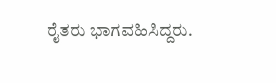ರೈತರು ಭಾಗವಹಿಸಿದ್ದರು.